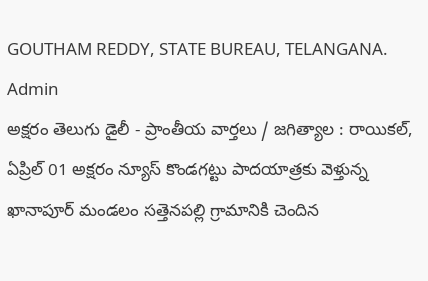GOUTHAM REDDY, STATE BUREAU, TELANGANA. Admin
అక్షరం తెలుగు డైలీ - ప్రాంతీయ వార్తలు / జగిత్యాల : రాయికల్, ఏప్రిల్ 01 అక్షరం న్యూస్ కొండగట్టు పాదయాత్రకు వెళ్తున్న ఖానాపూర్ మండలం సత్తెనపల్లి గ్రామానికి చెందిన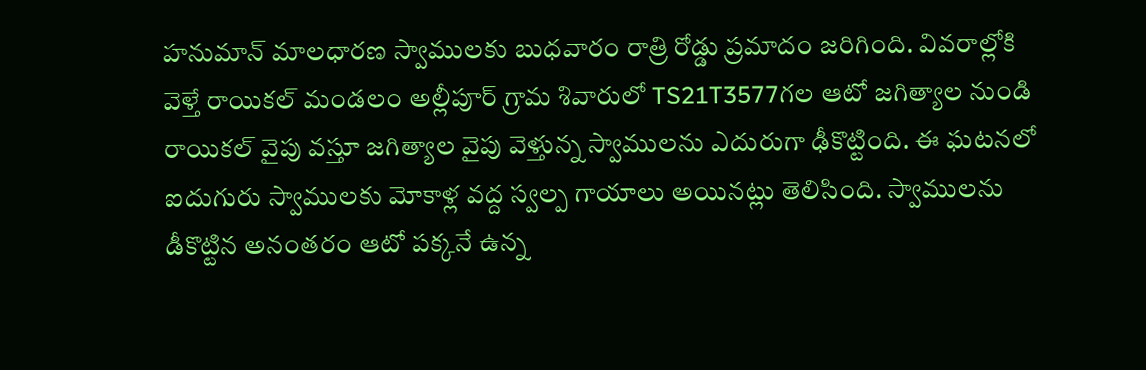హనుమాన్ మాలధారణ స్వాములకు బుధవారం రాత్రి రోడ్డు ప్రమాదం జరిగింది. వివరాల్లోకి వెళ్తే రాయికల్ మండలం అల్లీపూర్ గ్రామ శివారులో TS21T3577గల ఆటో జగిత్యాల నుండి రాయికల్ వైపు వస్తూ జగిత్యాల వైపు వెళ్తున్న స్వాములను ఎదురుగా ఢీకొట్టింది. ఈ ఘటనలో ఐదుగురు స్వాములకు మోకాళ్ల వద్ద స్వల్ప గాయాలు అయినట్లు తెలిసింది. స్వాములను డీకొట్టిన అనంతరం ఆటో పక్కనే ఉన్న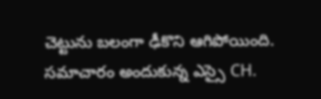చెట్టును బలంగా ఢీకొని ఆగిపోయింది. సమాచారం అందుకున్న ఎస్సై CH.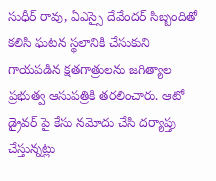సుధీర్ రావు, ఏఎస్సై దేవేందర్ సిబ్బందితో కలిసి ఘటన స్థలానికి చేసుకుని గాయపడిన క్షతగాత్రులను జగిత్యాల ప్రభుత్వ ఆసుపత్రికి తరలించారు. ఆటో డ్రైవర్ పై కేసు నమోదు చేసి దర్యాప్తు చేస్తున్నట్లు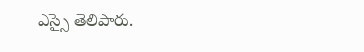ఎస్సై తెలిపారు.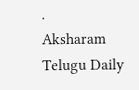.
Aksharam Telugu Daily